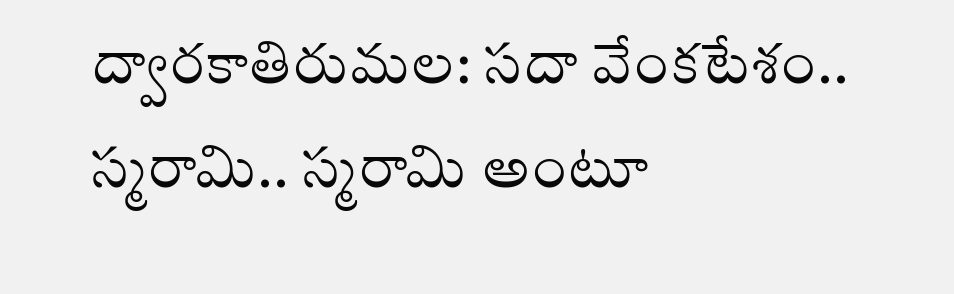ద్వారకాతిరుమల: సదా వేంకటేశం.. స్మరామి.. స్మరామి అంటూ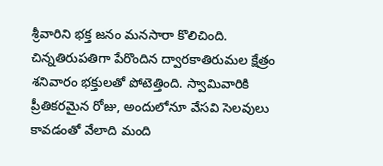శ్రీవారిని భక్త జనం మనసారా కొలిచింది. చిన్నతిరుపతిగా పేరొందిన ద్వారకాతిరుమల క్షేత్రం శనివారం భక్తులతో పోటెత్తింది. స్వామివారికి ప్రీతికరమైన రోజు, అందులోనూ వేసవి సెలవులు కావడంతో వేలాది మంది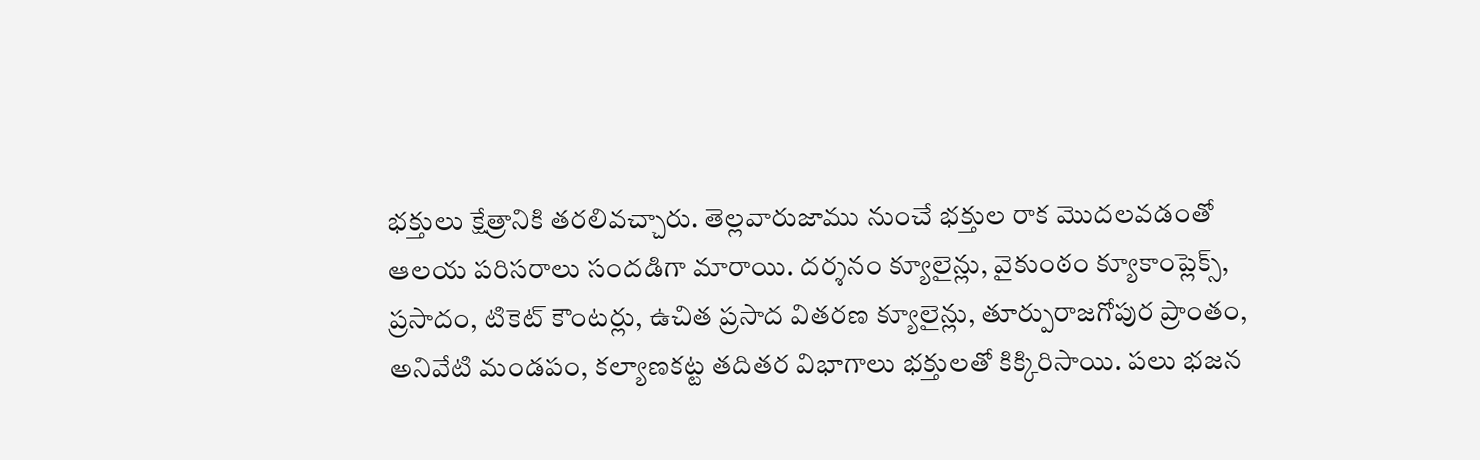భక్తులు క్షేత్రానికి తరలివచ్చారు. తెల్లవారుజాము నుంచే భక్తుల రాక మొదలవడంతో ఆలయ పరిసరాలు సందడిగా మారాయి. దర్శనం క్యూలైన్లు, వైకుంఠం క్యూకాంప్లెక్స్, ప్రసాదం, టికెట్ కౌంటర్లు, ఉచిత ప్రసాద వితరణ క్యూలైన్లు, తూర్పురాజగోపుర ప్రాంతం, అనివేటి మండపం, కల్యాణకట్ట తదితర విభాగాలు భక్తులతో కిక్కిరిసాయి. పలు భజన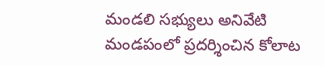మండలి సభ్యులు అనివేటి మండపంలో ప్రదర్శించిన కోలాట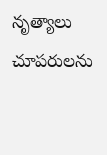నృత్యాలు చూపరులను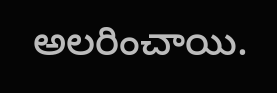అలరించాయి.